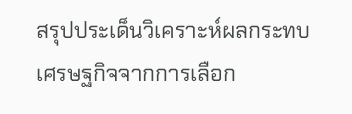สรุปประเด็นวิเคราะห์ผลกระทบเศรษฐกิจจากการเลือก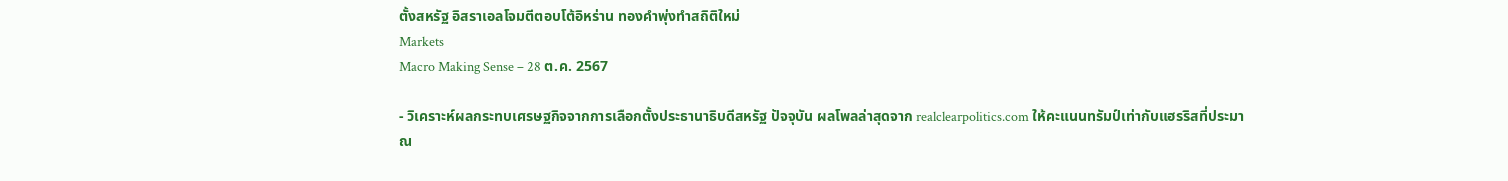ตั้งสหรัฐ อิสราเอลโจมตีตอบโต้อิหร่าน ทองคำพุ่งทำสถิติใหม่
Markets
Macro Making Sense – 28 ต.ค. 2567

- วิเคราะห์ผลกระทบเศรษฐกิจจากการเลือกตั้งประธานาธิบดีสหรัฐ ปัจจุบัน ผลโพลล่าสุดจาก realclearpolitics.com ให้คะแนนทรัมป์เท่ากับแฮรริสที่ประมาณ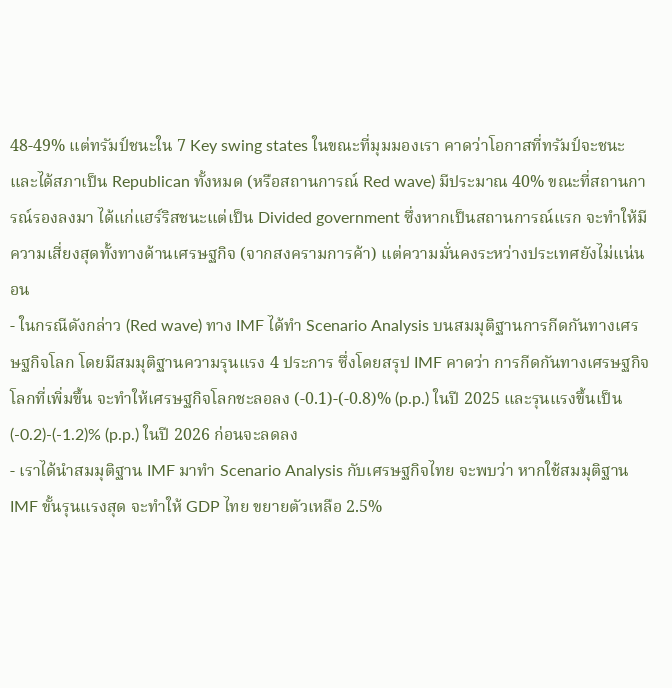48-49% แต่ทรัมป์ชนะใน 7 Key swing states ในขณะที่มุมมองเรา คาดว่าโอกาสที่ทรัมป์จะชนะและได้สภาเป็น Republican ทั้งหมด (หรือสถานการณ์ Red wave) มีประมาณ 40% ขณะที่สถานการณ์รองลงมา ได้แก่แฮร์ริสชนะแต่เป็น Divided government ซึ่งหากเป็นสถานการณ์แรก จะทำให้มีความเสี่ยงสุดทั้งทางด้านเศรษฐกิจ (จากสงครามการค้า) แต่ความมั่นคงระหว่างประเทศยังไม่แน่นอน
- ในกรณีดังกล่าว (Red wave) ทาง IMF ได้ทำ Scenario Analysis บนสมมุติฐานการกีดกันทางเศรษฐกิจโลก โดยมีสมมุติฐานความรุนแรง 4 ประการ ซึ่งโดยสรุป IMF คาดว่า การกีดกันทางเศรษฐกิจโลกที่เพิ่มขึ้น จะทำให้เศรษฐกิจโลกชะลอลง (-0.1)-(-0.8)% (p.p.) ในปี 2025 และรุนแรงขึ้นเป็น (-0.2)-(-1.2)% (p.p.) ในปี 2026 ก่อนจะลดลง
- เราได้นำสมมุติฐาน IMF มาทำ Scenario Analysis กับเศรษฐกิจไทย จะพบว่า หากใช้สมมุติฐาน IMF ขั้นรุนแรงสุด จะทำให้ GDP ไทย ขยายตัวเหลือ 2.5%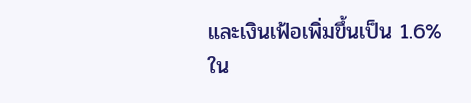และเงินเฟ้อเพิ่มขึ้นเป็น 1.6% ใน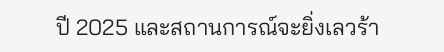ปี 2025 และสถานการณ์จะยิ่งเลวร้า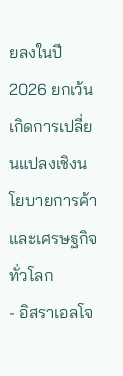ยลงในปี 2026 ยกเว้นเกิดการเปลี่ยนแปลงเชิงนโยบายการค้าและเศรษฐกิจทั่วโลก
- อิสราเอลโจ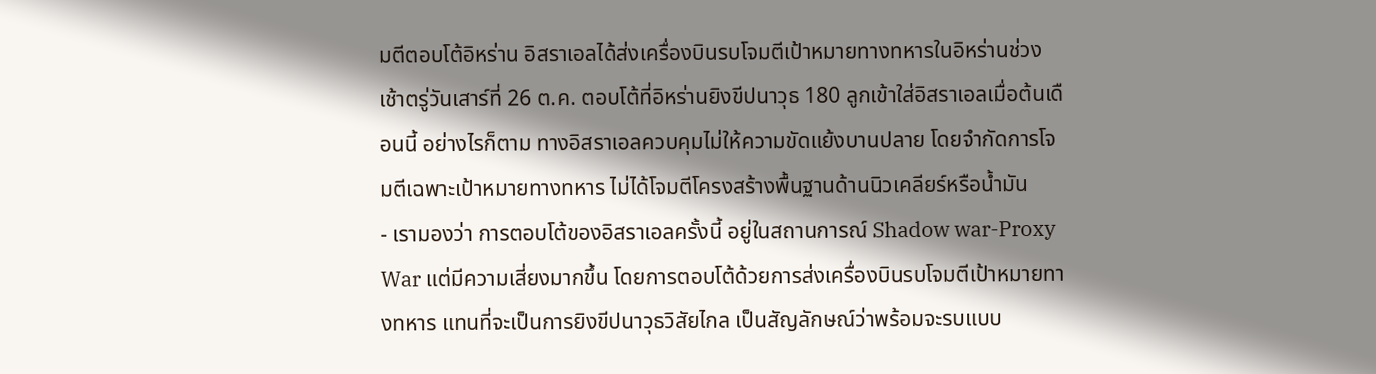มตีตอบโต้อิหร่าน อิสราเอลได้ส่งเครื่องบินรบโจมตีเป้าหมายทางทหารในอิหร่านช่วงเช้าตรู่วันเสาร์ที่ 26 ต.ค. ตอบโต้ที่อิหร่านยิงขีปนาวุธ 180 ลูกเข้าใส่อิสราเอลเมื่อต้นเดือนนี้ อย่างไรก็ตาม ทางอิสราเอลควบคุมไม่ให้ความขัดแย้งบานปลาย โดยจำกัดการโจมตีเฉพาะเป้าหมายทางทหาร ไม่ได้โจมตีโครงสร้างพื้นฐานด้านนิวเคลียร์หรือน้ำมัน
- เรามองว่า การตอบโต้ของอิสราเอลครั้งนี้ อยู่ในสถานการณ์ Shadow war-Proxy War แต่มีความเสี่ยงมากขึ้น โดยการตอบโต้ด้วยการส่งเครื่องบินรบโจมตีเป้าหมายทางทหาร แทนที่จะเป็นการยิงขีปนาวุธวิสัยไกล เป็นสัญลักษณ์ว่าพร้อมจะรบแบบ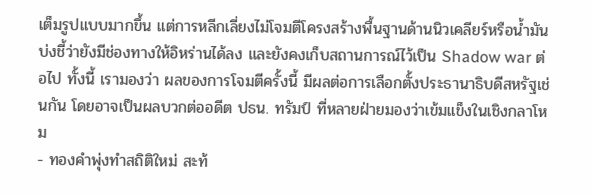เต็มรูปแบบมากขึ้น แต่การหลีกเลี่ยงไม่โจมตีโครงสร้างพื้นฐานด้านนิวเคลียร์หรือน้ำมัน บ่งชี้ว่ายังมีช่องทางให้อิหร่านได้ลง และยังคงเก็บสถานการณ์ไว้เป็น Shadow war ต่อไป ทั้งนี้ เรามองว่า ผลของการโจมตีครั้งนี้ มีผลต่อการเลือกตั้งประธานาธิบดีสหรัฐเช่นกัน โดยอาจเป็นผลบวกต่ออดีต ปธน. ทรัมป์ ที่หลายฝ่ายมองว่าเข้มแข็งในเชิงกลาโหม
- ทองคำพุ่งทำสถิติใหม่ สะท้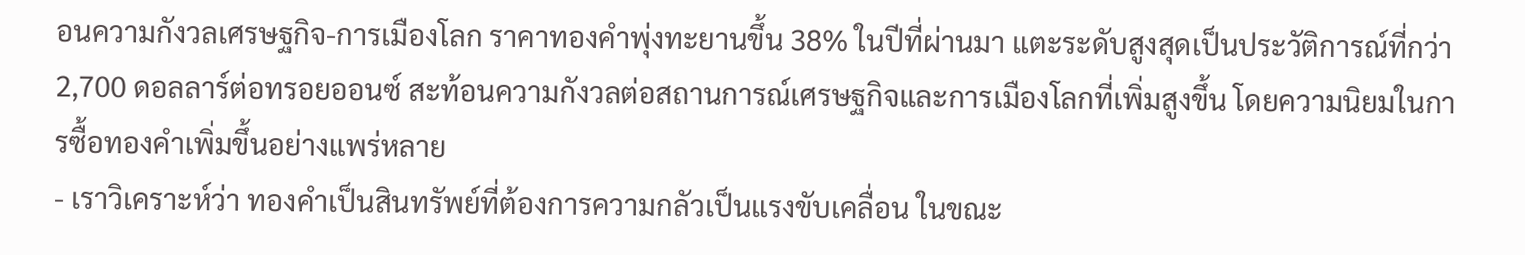อนความกังวลเศรษฐกิจ-การเมืองโลก ราคาทองคำพุ่งทะยานขึ้น 38% ในปีที่ผ่านมา แตะระดับสูงสุดเป็นประวัติการณ์ที่กว่า 2,700 ดอลลาร์ต่อทรอยออนซ์ สะท้อนความกังวลต่อสถานการณ์เศรษฐกิจและการเมืองโลกที่เพิ่มสูงขึ้น โดยความนิยมในการซื้อทองคำเพิ่มขึ้นอย่างแพร่หลาย
- เราวิเคราะห์ว่า ทองคำเป็นสินทรัพย์ที่ต้องการความกลัวเป็นแรงขับเคลื่อน ในขณะ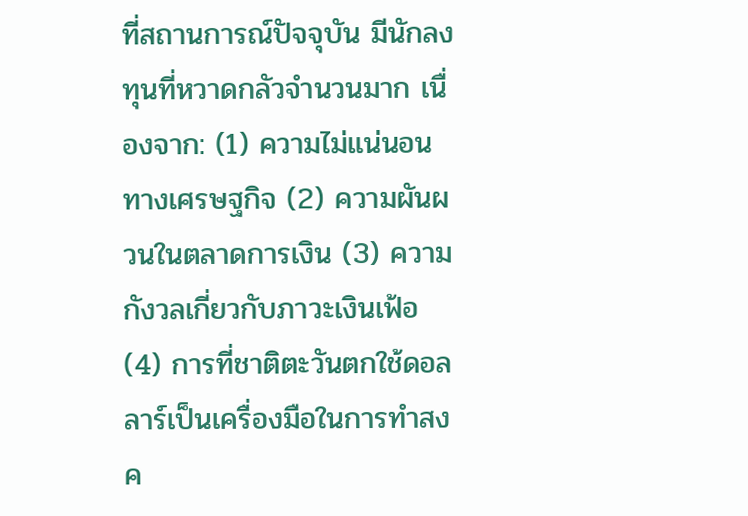ที่สถานการณ์ปัจจุบัน มีนักลงทุนที่หวาดกลัวจำนวนมาก เนื่องจาก: (1) ความไม่แน่นอนทางเศรษฐกิจ (2) ความผันผวนในตลาดการเงิน (3) ความกังวลเกี่ยวกับภาวะเงินเฟ้อ (4) การที่ชาติตะวันตกใช้ดอลลาร์เป็นเครื่องมือในการทำสงค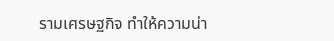รามเศรษฐกิจ ทำให้ความน่า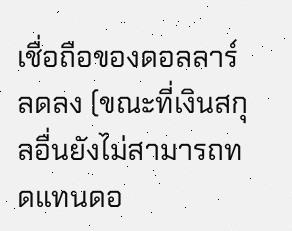เชื่อถือของดอลลาร์ลดลง (ขณะที่เงินสกุลอื่นยังไม่สามารถทดแทนดอ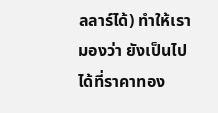ลลาร์ได้) ทำให้เรามองว่า ยังเป็นไปได้ที่ราคาทอง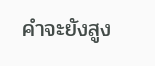คำจะยังสูง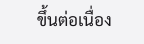ขึ้นต่อเนื่อง